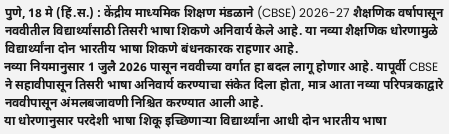पुणे, 18 मे (हिं.स.) : केंद्रीय माध्यमिक शिक्षण मंडळाने (CBSE) 2026-27 शैक्षणिक वर्षापासून नववीतील विद्यार्थ्यांसाठी तिसरी भाषा शिकणे अनिवार्य केले आहे. या नव्या शैक्षणिक धोरणामुळे विद्यार्थ्यांना दोन भारतीय भाषा शिकणे बंधनकारक राहणार आहे.
नव्या नियमानुसार 1 जुलै 2026 पासून नववीच्या वर्गात हा बदल लागू होणार आहे. यापूर्वी CBSE ने सहावीपासून तिसरी भाषा अनिवार्य करण्याचा संकेत दिला होता, मात्र आता नव्या परिपत्रकाद्वारे नववीपासून अंमलबजावणी निश्चित करण्यात आली आहे.
या धोरणानुसार परदेशी भाषा शिकू इच्छिणाऱ्या विद्यार्थ्यांना आधी दोन भारतीय भाषा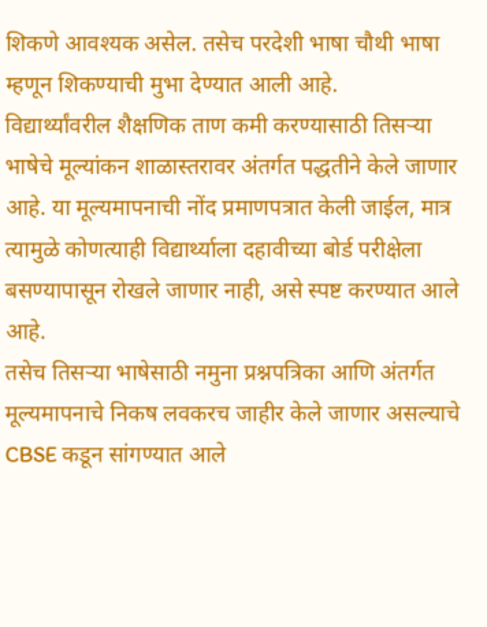शिकणे आवश्यक असेल. तसेच परदेशी भाषा चौथी भाषा म्हणून शिकण्याची मुभा देण्यात आली आहे.
विद्यार्थ्यांवरील शैक्षणिक ताण कमी करण्यासाठी तिसऱ्या भाषेचे मूल्यांकन शाळास्तरावर अंतर्गत पद्धतीने केले जाणार आहे. या मूल्यमापनाची नोंद प्रमाणपत्रात केली जाईल, मात्र त्यामुळे कोणत्याही विद्यार्थ्याला दहावीच्या बोर्ड परीक्षेला बसण्यापासून रोखले जाणार नाही, असे स्पष्ट करण्यात आले आहे.
तसेच तिसऱ्या भाषेसाठी नमुना प्रश्नपत्रिका आणि अंतर्गत मूल्यमापनाचे निकष लवकरच जाहीर केले जाणार असल्याचे CBSE कडून सांगण्यात आले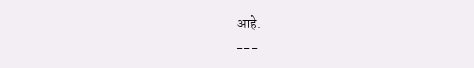आहे.
---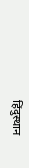हिंदुस्थान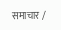समाचार /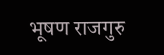भूषण राजगुरु